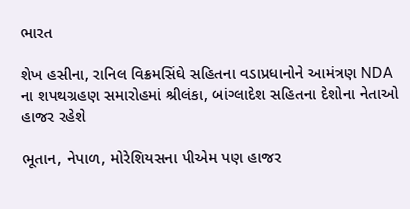ભારત

શેખ હસીના, રાનિલ વિક્રમસિંઘે સહિતના વડાપ્રધાનોને આમંત્રણ NDA ના શપથગ્રહણ સમારોહમાં શ્રીલંકા, બાંગ્લાદેશ સહિતના દેશોના નેતાઓ હાજર રહેશે

ભૂતાન, નેપાળ, મોરેશિયસના પીએમ પણ હાજર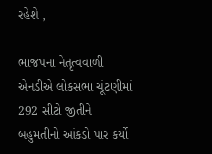રહેશે ,

ભાજપના નેતૃત્વવાળી એનડીએ લોકસભા ચૂંટણીમાં 292 સીટો જીતીને બહુમતીનો આંકડો પાર કર્યો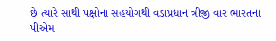છે ત્યારે સાથી પક્ષોના સહયોગથી વડાપ્રધાન ત્રીજી વાર ભારતના પીએમ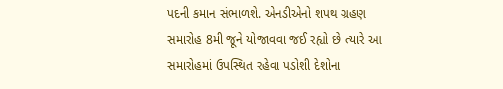પદની કમાન સંભાળશે. એનડીએનો શપથ ગ્રહણ સમારોહ 8મી જૂને યોજાવવા જઈ રહ્યો છે ત્યારે આ સમારોહમાં ઉપસ્થિત રહેવા પડોશી દેશોના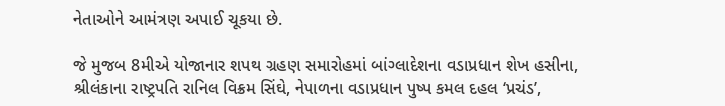નેતાઓને આમંત્રણ અપાઈ ચૂકયા છે.

જે મુજબ 8મીએ યોજાનાર શપથ ગ્રહણ સમારોહમાં બાંગ્લાદેશના વડાપ્રધાન શેખ હસીના, શ્રીલંકાના રાષ્ટ્રપતિ રાનિલ વિક્રમ સિંઘે, નેપાળના વડાપ્રધાન પુષ્પ કમલ દહલ ‘પ્રચંડ’,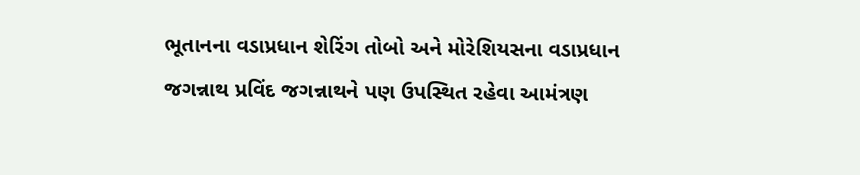ભૂતાનના વડાપ્રધાન શેરિંગ તોબો અને મોરેશિયસના વડાપ્રધાન જગન્નાથ પ્રવિંદ જગન્નાથને પણ ઉપસ્થિત રહેવા આમંત્રણ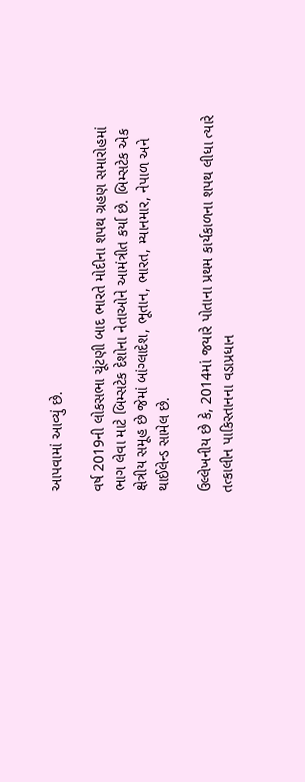આપવામાં આવ્યું છે.

વર્ષ 2019ની લોકસભા ચૂંટણી બાદ ભારતે મોદીના શપથ ગ્રહણ સમારોહમાં ભાગ લેવા માટે બિમ્સટેક દેશોના નેતાઓને આમંત્રીત કર્યા છે. બિમ્સટેક એક ક્ષેત્રીય સમૂહ છે જેમાં બાંગ્લાદેશ, ભૂતાન, ભારત, મ્યાનમાર, નેપાળ અને થાઈલેન્ડ સામેલ છે.

ઉલ્લેખનીય છે કે, 2014માં જયારે પોતાના પ્રથમ કાર્યકાળના શપથ લીધા ત્યારે તત્કાલીન પાકિસ્તાનના વડાપ્રધાન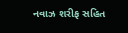નવાઝ શરીફ સહિત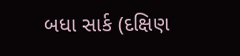બધા સાર્ક (દક્ષિણ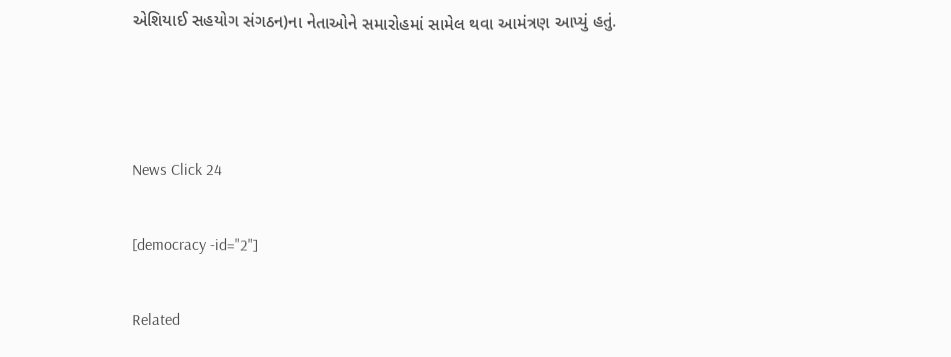એશિયાઈ સહયોગ સંગઠન)ના નેતાઓને સમારોહમાં સામેલ થવા આમંત્રણ આપ્યું હતું.



News Click 24

[democracy -id="2"]

Related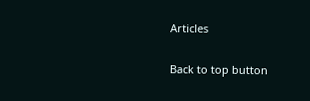Articles

Back to top button